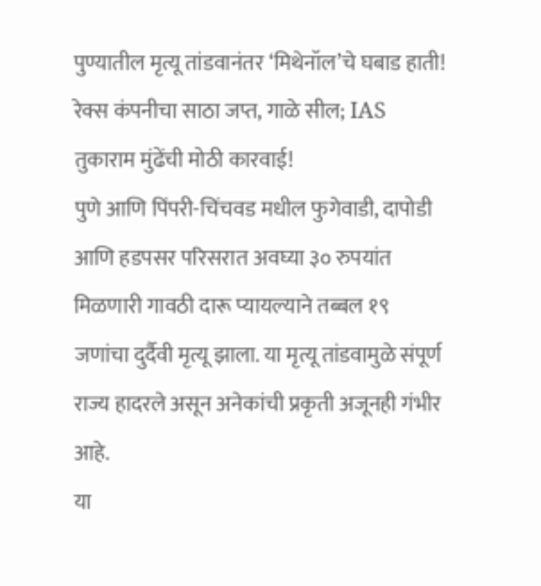पुण्यातील मृत्यू तांडवानंतर ‘मिथेनॉल’चे घबाड हाती! रेक्स कंपनीचा साठा जप्त, गाळे सील; IAS तुकाराम मुंढेंची मोठी कारवाई!
पुणे आणि पिंपरी-चिंचवड मधील फुगेवाडी, दापोडी आणि हडपसर परिसरात अवघ्या ३० रुपयांत मिळणारी गावठी दारू प्यायल्याने तब्बल १९ जणांचा दुर्दैवी मृत्यू झाला. या मृत्यू तांडवामुळे संपूर्ण राज्य हादरले असून अनेकांची प्रकृती अजूनही गंभीर आहे.
या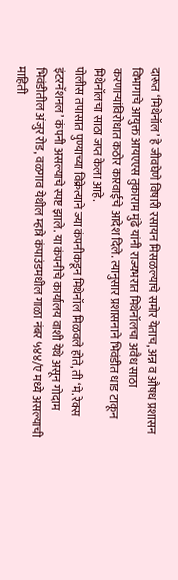दारूत ‘मिथेनॉल’ हे जीवघेणे विषारी रसायन मिसळल्याचे समोर येताच, अन्न व औषध प्रशासन विभागाचे आयुक्त आयएएस तुकाराम मुंढे यांनी राज्यभरात मिथेनॉलचा अवैध साठा करणाऱ्यांविरोधात कठोर कारवाईचे आदेश दिले. त्यानुसार प्रशासनाने भिवंडीत धाड टाकून मिथेनॉलचा साठा जप्त केला आहे.
पोलीस तपासात पुण्याच्या विक्रेत्याने ज्या कंपनीकडून मिथेनॉल मिळवले होते, ती ‘मे. रेक्स इंटरनॅशनल’ कंपनी असल्याचे स्पष्ट झाले. या कंपनीचे कार्यालय वाशी येथे असून गोदाम भिवंडीतील अंजुर रोड, वळगाव येथील म्हात्रे कंपाउंडमधील गाळा नंबर ५४४/ए मध्ये असल्याची माहिती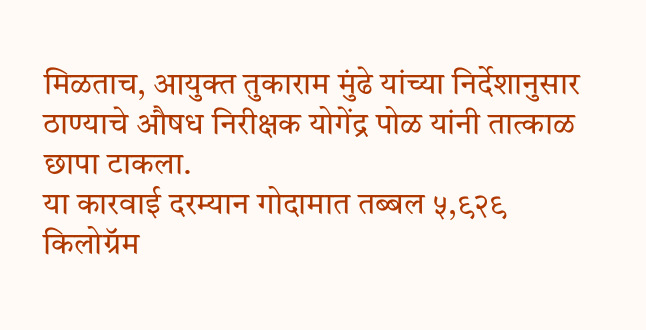मिळताच, आयुक्त तुकाराम मुंढे यांच्या निर्देशानुसार ठाण्याचे औषध निरीक्षक योगेंद्र पोळ यांनी तात्काळ छापा टाकला.
या कारवाई दरम्यान गोदामात तब्बल ५,९२९ किलोग्रॅम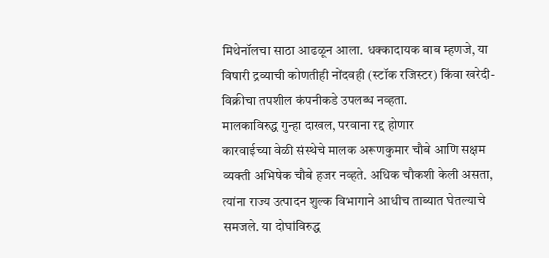मिथेनॉलचा साठा आढळून आला. धक्कादायक बाब म्हणजे, या विषारी द्रव्याची कोणतीही नोंदवही (स्टॉक रजिस्टर) किंवा खरेदी-विक्रीचा तपशील कंपनीकडे उपलब्ध नव्हता.
मालकाविरुद्ध गुन्हा दाखल, परवाना रद्द होणार
कारवाईच्या वेळी संस्थेचे मालक अरूणकुमार चौबे आणि सक्षम व्यक्ती अभिषेक चौबे हजर नव्हते. अधिक चौकशी केली असता, त्यांना राज्य उत्पादन शुल्क विभागाने आधीच ताब्यात घेतल्याचे समजले. या दोघांविरुद्ध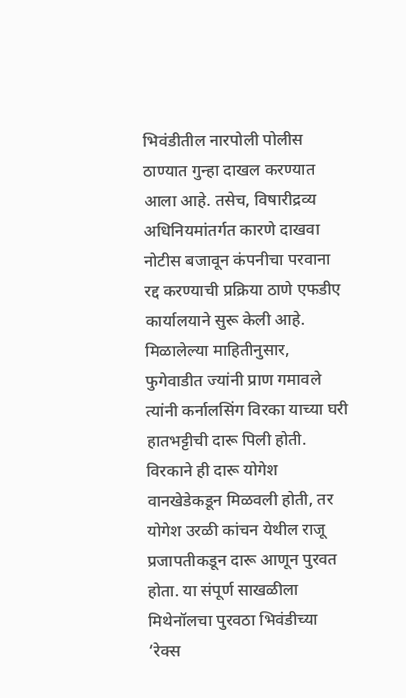भिवंडीतील नारपोली पोलीस ठाण्यात गुन्हा दाखल करण्यात आला आहे. तसेच, विषारीद्रव्य अधिनियमांतर्गत कारणे दाखवा नोटीस बजावून कंपनीचा परवाना रद्द करण्याची प्रक्रिया ठाणे एफडीए कार्यालयाने सुरू केली आहे.
मिळालेल्या माहितीनुसार, फुगेवाडीत ज्यांनी प्राण गमावले त्यांनी कर्नालसिंग विरका याच्या घरी हातभट्टीची दारू पिली होती. विरकाने ही दारू योगेश वानखेडेकडून मिळवली होती, तर योगेश उरळी कांचन येथील राजू प्रजापतीकडून दारू आणून पुरवत होता. या संपूर्ण साखळीला मिथेनॉलचा पुरवठा भिवंडीच्या ‘रेक्स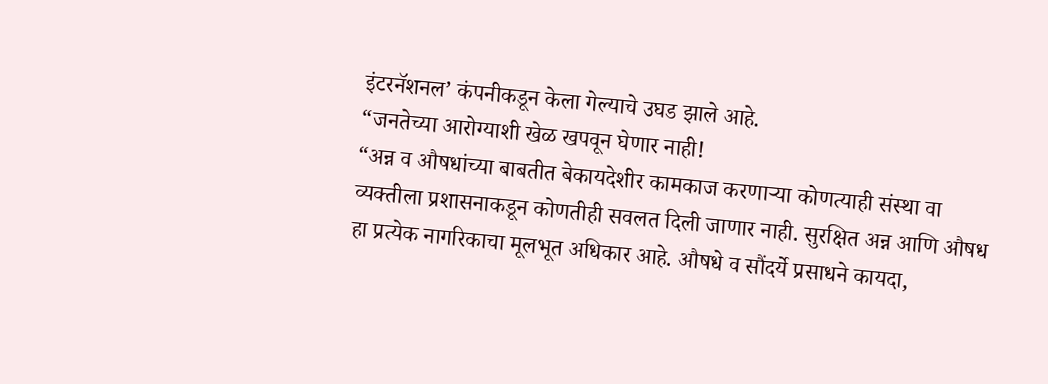इंटरनॅशनल’ कंपनीकडून केला गेल्याचे उघड झाले आहे.
“जनतेच्या आरोग्याशी खेळ खपवून घेणार नाही!
“अन्न व औषधांच्या बाबतीत बेकायदेशीर कामकाज करणाऱ्या कोणत्याही संस्था वा व्यक्तीला प्रशासनाकडून कोणतीही सवलत दिली जाणार नाही. सुरक्षित अन्न आणि औषध हा प्रत्येक नागरिकाचा मूलभूत अधिकार आहे. औषधे व सौंदर्ये प्रसाधने कायदा,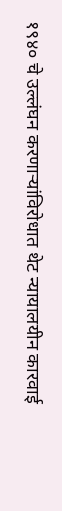१९४० चे उल्लंघन करणाऱ्यांविरोधात थेट न्यायालयीन कारवाई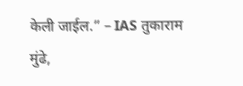केली जाईल.” – IAS तुकाराम मुंढे,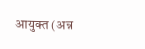आयुक्त (अन्न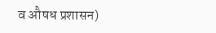व औषध प्रशासन)